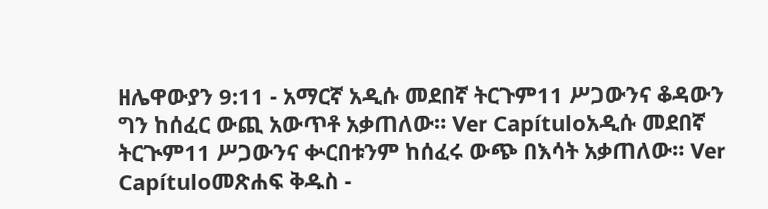ዘሌዋውያን 9:11 - አማርኛ አዲሱ መደበኛ ትርጉም11 ሥጋውንና ቆዳውን ግን ከሰፈር ውጪ አውጥቶ አቃጠለው። Ver Capítuloአዲሱ መደበኛ ትርጒም11 ሥጋውንና ቍርበቱንም ከሰፈሩ ውጭ በእሳት አቃጠለው። Ver Capítuloመጽሐፍ ቅዱስ -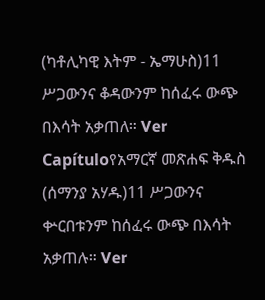(ካቶሊካዊ እትም - ኤማሁስ)11 ሥጋውንና ቆዳውንም ከሰፈሩ ውጭ በእሳት አቃጠለ። Ver Capítuloየአማርኛ መጽሐፍ ቅዱስ (ሰማንያ አሃዱ)11 ሥጋውንና ቍርበቱንም ከሰፈሩ ውጭ በእሳት አቃጠሉ። Ver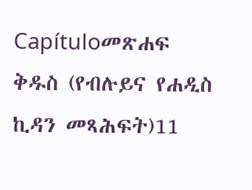Capítuloመጽሐፍ ቅዱስ (የብሉይና የሐዲስ ኪዳን መጻሕፍት)11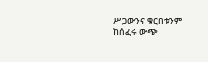ሥጋውንና ቁርበቱንም ከሰፈሩ ውጭ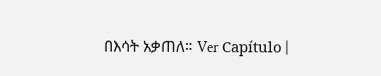በእሳት አቃጠለ። Ver Capítulo |